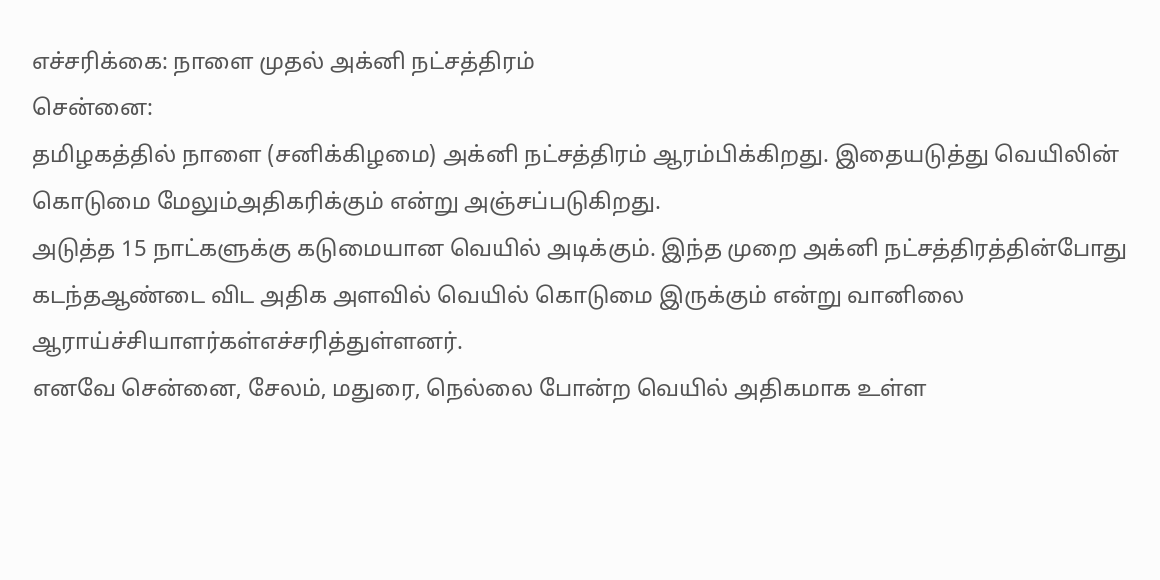எச்சரிக்கை: நாளை முதல் அக்னி நட்சத்திரம்
சென்னை:
தமிழகத்தில் நாளை (சனிக்கிழமை) அக்னி நட்சத்திரம் ஆரம்பிக்கிறது. இதையடுத்து வெயிலின் கொடுமை மேலும்அதிகரிக்கும் என்று அஞ்சப்படுகிறது.
அடுத்த 15 நாட்களுக்கு கடுமையான வெயில் அடிக்கும். இந்த முறை அக்னி நட்சத்திரத்தின்போது கடந்தஆண்டை விட அதிக அளவில் வெயில் கொடுமை இருக்கும் என்று வானிலை ஆராய்ச்சியாளர்கள்எச்சரித்துள்ளனர்.
எனவே சென்னை, சேலம், மதுரை, நெல்லை போன்ற வெயில் அதிகமாக உள்ள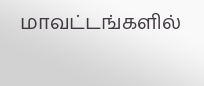மாவட்டங்களில்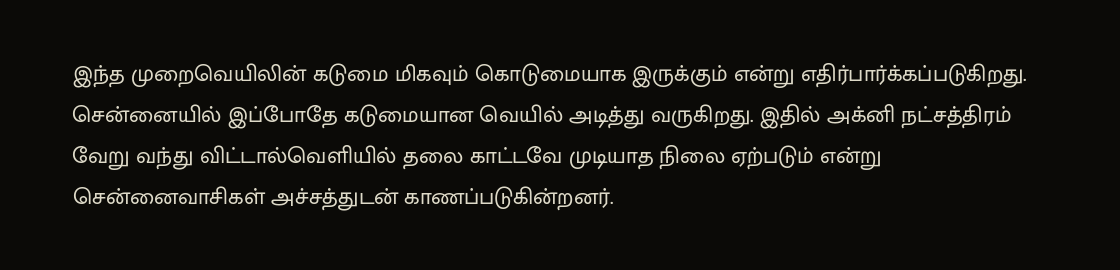இந்த முறைவெயிலின் கடுமை மிகவும் கொடுமையாக இருக்கும் என்று எதிர்பார்க்கப்படுகிறது.
சென்னையில் இப்போதே கடுமையான வெயில் அடித்து வருகிறது. இதில் அக்னி நட்சத்திரம் வேறு வந்து விட்டால்வெளியில் தலை காட்டவே முடியாத நிலை ஏற்படும் என்று சென்னைவாசிகள் அச்சத்துடன் காணப்படுகின்றனர்.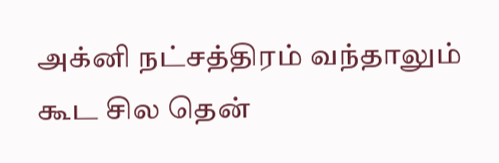அக்னி நட்சத்திரம் வந்தாலும் கூட சில தென்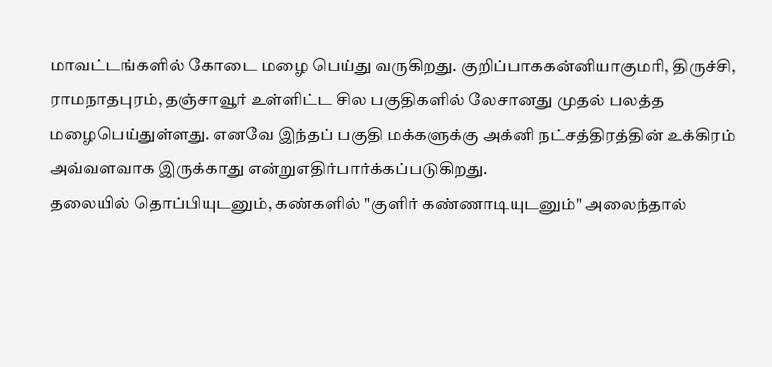மாவட்டங்களில் கோடை மழை பெய்து வருகிறது. குறிப்பாககன்னியாகுமரி, திருச்சி, ராமநாதபுரம், தஞ்சாவூர் உள்ளிட்ட சில பகுதிகளில் லேசானது முதல் பலத்த மழைபெய்துள்ளது. எனவே இந்தப் பகுதி மக்களுக்கு அக்னி நட்சத்திரத்தின் உக்கிரம் அவ்வளவாக இருக்காது என்றுஎதிர்பார்க்கப்படுகிறது.
தலையில் தொப்பியுடனும், கண்களில் "குளிர் கண்ணாடியுடனும்" அலைந்தால்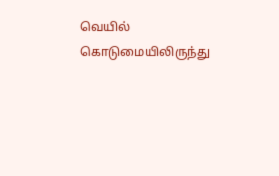வெயில் கொடுமையிலிருந்து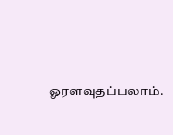ஓரளவுதப்பலாம்.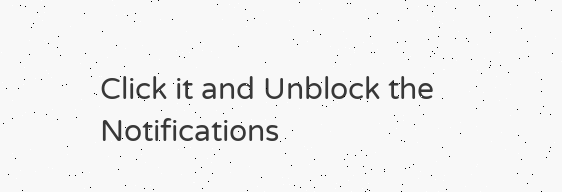Click it and Unblock the Notifications